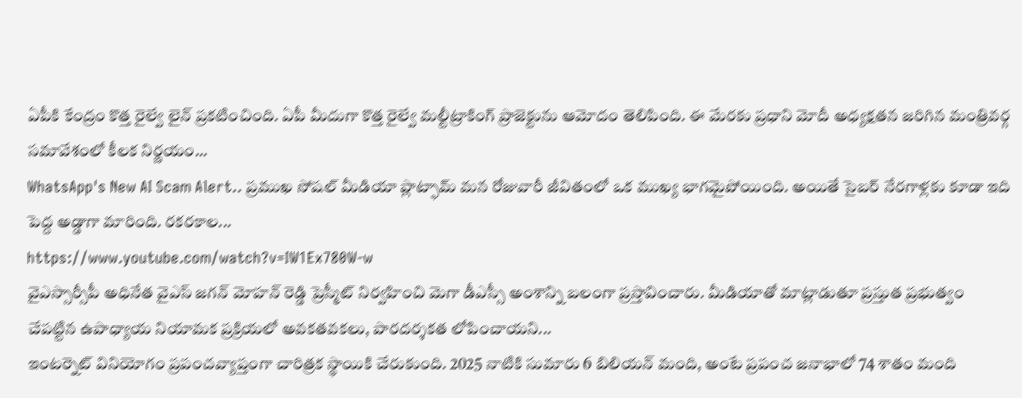ఏపీకి కేంద్రం కొత్త రైల్వే లైన్ ప్రకటించింది. ఏపీ మీదుగా కొత్త రైల్వే మల్టీట్రాకింగ్ ప్రాజెక్టును ఆమోదం తెలిపింది. ఈ మేరకు ప్రధాని మోదీ అధ్యక్షతన జరిగిన మంత్రివర్గ సమావేశంలో కీలక నిర్ణయం...
WhatsApp's New AI Scam Alert.. ప్రముఖ సోషల్ మీడియా ప్లాట్ఫామ్ మన రోజువారీ జీవితంలో ఒక ముఖ్య భాగమైపోయింది. అయితే సైబర్ నేరగాళ్లకు కూడా ఇది పెద్ద అడ్డాగా మారింది. రకరకాల...
https://www.youtube.com/watch?v=IW1Ex780W-w
వైఎస్సార్సీపీ అధినేత వైఎస్ జగన్ మోహన్ రెడ్డి ప్రెస్మీట్ నిర్వహించి మెగా డీఎస్సీ అంశాన్ని బలంగా ప్రస్తావించారు. మీడియాతో మాట్లాడుతూ ప్రస్తుత ప్రభుత్వం చేపట్టిన ఉపాధ్యాయ నియామక ప్రక్రియలో అవకతవకలు, పారదర్శకత లోపించాయని...
ఇంటర్నెట్ వినియోగం ప్రపంచవ్యాప్తంగా చారిత్రక స్థాయికి చేరుకుంది. 2025 నాటికి సుమారు 6 బిలియన్ మంది, అంటే ప్రపంచ జనాభాలో 74 శాతం మంది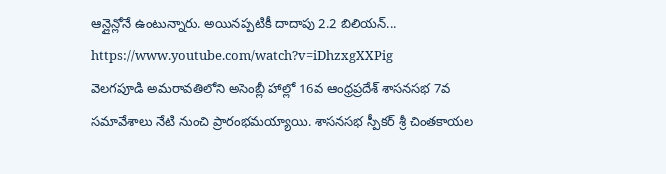ఆన్లైన్లోనే ఉంటున్నారు. అయినప్పటికీ దాదాపు 2.2 బిలియన్...
https://www.youtube.com/watch?v=iDhzxgXXPig
వెలగపూడి అమరావతిలోని అసెంబ్లీ హాల్లో 16వ ఆంధ్రప్రదేశ్ శాసనసభ 7వ సమావేశాలు నేటి నుంచి ప్రారంభమయ్యాయి. శాసనసభ స్పీకర్ శ్రీ చింతకాయల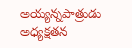అయ్యన్నపాత్రుడు అధ్యక్షతన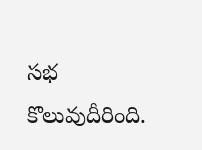సభ కొలువుదీరింది.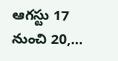ఆగస్టు 17 నుంచి 20,...